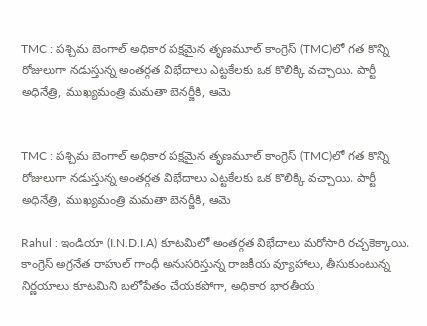TMC : పశ్చిమ బెంగాల్ అధికార పక్షమైన తృణమూల్ కాంగ్రెస్ (TMC)లో గత కొన్ని రోజులుగా నడుస్తున్న అంతర్గత విభేదాలు ఎట్టకేలకు ఒక కొలిక్కి వచ్చాయి. పార్టీ అధినేత్రి, ముఖ్యమంత్రి మమతా బెనర్జీకి, ఆమె


TMC : పశ్చిమ బెంగాల్ అధికార పక్షమైన తృణమూల్ కాంగ్రెస్ (TMC)లో గత కొన్ని రోజులుగా నడుస్తున్న అంతర్గత విభేదాలు ఎట్టకేలకు ఒక కొలిక్కి వచ్చాయి. పార్టీ అధినేత్రి, ముఖ్యమంత్రి మమతా బెనర్జీకి, ఆమె

Rahul : ఇండియా (I.N.D.I.A) కూటమిలో అంతర్గత విభేదాలు మరోసారి రచ్చకెక్కాయి. కాంగ్రెస్ అగ్రనేత రాహుల్ గాంధీ అనుసరిస్తున్న రాజకీయ వ్యూహాలు, తీసుకుంటున్న నిర్ణయాలు కూటమిని బలోపేతం చేయకపోగా, అధికార భారతీయ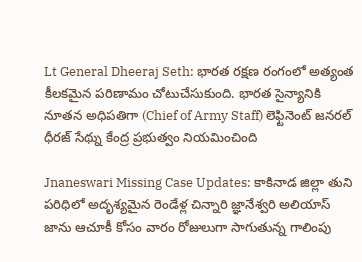Lt General Dheeraj Seth: భారత రక్షణ రంగంలో అత్యంత కీలకమైన పరిణామం చోటుచేసుకుంది. భారత సైన్యానికి నూతన అధిపతిగా (Chief of Army Staff) లెఫ్టినెంట్ జనరల్ ధీరజ్ సేథ్ను కేంద్ర ప్రభుత్వం నియమించింది

Jnaneswari Missing Case Updates: కాకినాడ జిల్లా తుని పరిధిలో అదృశ్యమైన రెండేళ్ల చిన్నారి జ్ఞానేశ్వరి అలియాస్ జాను ఆచూకీ కోసం వారం రోజులుగా సాగుతున్న గాలింపు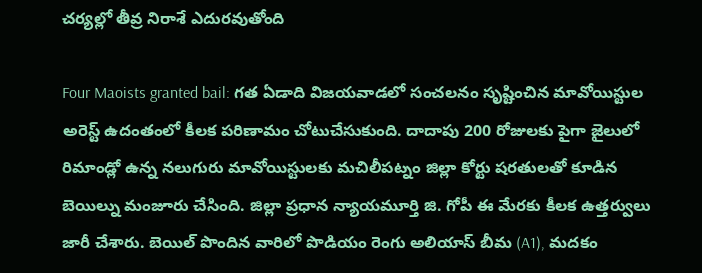చర్యల్లో తీవ్ర నిరాశే ఎదురవుతోంది

Four Maoists granted bail: గత ఏడాది విజయవాడలో సంచలనం సృష్టించిన మావోయిస్టుల అరెస్ట్ ఉదంతంలో కీలక పరిణామం చోటుచేసుకుంది. దాదాపు 200 రోజులకు పైగా జైలులో రిమాండ్లో ఉన్న నలుగురు మావోయిస్టులకు మచిలీపట్నం జిల్లా కోర్టు షరతులతో కూడిన బెయిల్ను మంజూరు చేసింది. జిల్లా ప్రధాన న్యాయమూర్తి జి. గోపీ ఈ మేరకు కీలక ఉత్తర్వులు జారీ చేశారు. బెయిల్ పొందిన వారిలో పొడియం రెంగు అలియాస్ బీమ (A1), మదకం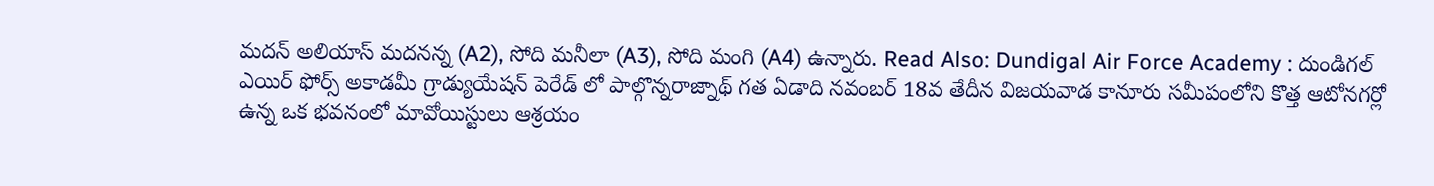మదన్ అలియాస్ మదనన్న (A2), సోది మనీలా (A3), సోది మంగి (A4) ఉన్నారు. Read Also: Dundigal Air Force Academy : దుండిగల్ ఎయిర్ ఫోర్స్ అకాడమీ గ్రాడ్యుయేషన్ పెరేడ్ లో పాల్గొన్నరాజ్నాథ్ గత ఏడాది నవంబర్ 18వ తేదీన విజయవాడ కానూరు సమీపంలోని కొత్త ఆటోనగర్లో ఉన్న ఒక భవనంలో మావోయిస్టులు ఆశ్రయం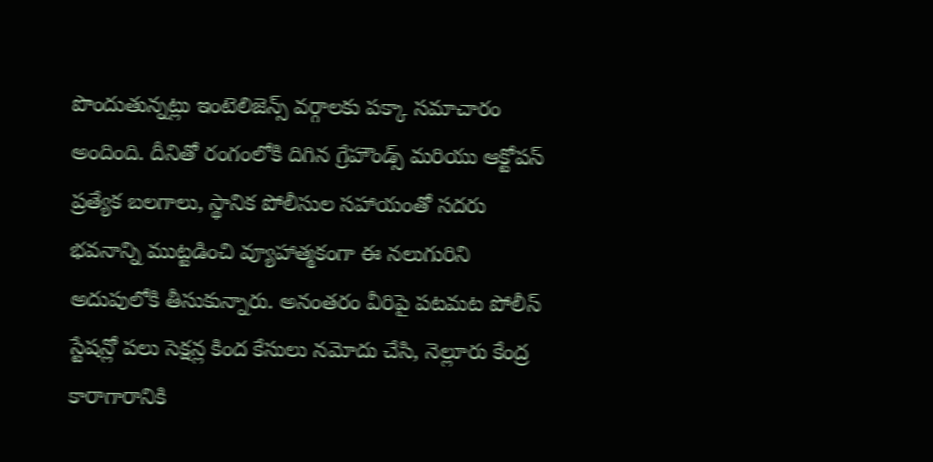పొందుతున్నట్లు ఇంటెలిజెన్స్ వర్గాలకు పక్కా సమాచారం అందింది. దీనితో రంగంలోకి దిగిన గ్రేహౌండ్స్ మరియు ఆక్టోపస్ ప్రత్యేక బలగాలు, స్థానిక పోలీసుల సహాయంతో సదరు భవనాన్ని ముట్టడించి వ్యూహాత్మకంగా ఈ నలుగురిని అదుపులోకి తీసుకున్నారు. అనంతరం వీరిపై పటమట పోలీస్ స్టేషన్లో పలు సెక్షన్ల కింద కేసులు నమోదు చేసి, నెల్లూరు కేంద్ర కారాగారానికి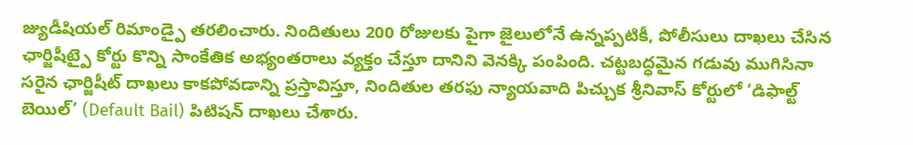జ్యుడీషియల్ రిమాండ్పై తరలించారు. నిందితులు 200 రోజులకు పైగా జైలులోనే ఉన్నప్పటికీ, పోలీసులు దాఖలు చేసిన ఛార్జిషీట్పై కోర్టు కొన్ని సాంకేతిక అభ్యంతరాలు వ్యక్తం చేస్తూ దానిని వెనక్కి పంపింది. చట్టబద్ధమైన గడువు ముగిసినా సరైన ఛార్జిషీట్ దాఖలు కాకపోవడాన్ని ప్రస్తావిస్తూ, నిందితుల తరఫు న్యాయవాది పిచ్చుక శ్రీనివాస్ కోర్టులో ‘డిఫాల్ట్ బెయిల్’ (Default Bail) పిటిషన్ దాఖలు చేశారు.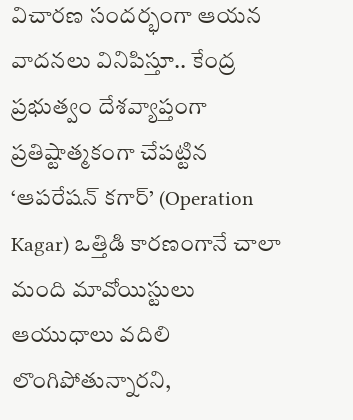విచారణ సందర్భంగా ఆయన వాదనలు వినిపిస్తూ.. కేంద్ర ప్రభుత్వం దేశవ్యాప్తంగా ప్రతిష్టాత్మకంగా చేపట్టిన ‘ఆపరేషన్ కగార్’ (Operation Kagar) ఒత్తిడి కారణంగానే చాలా మంది మావోయిస్టులు ఆయుధాలు వదిలి లొంగిపోతున్నారని,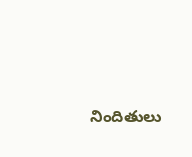నిందితులు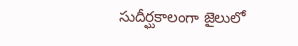సుదీర్ఘకాలంగా జైలులో